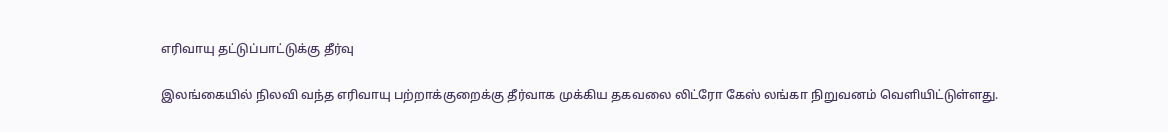எரிவாயு தட்டுப்பாட்டுக்கு தீர்வு

இலங்கையில் நிலவி வந்த எரிவாயு பற்றாக்குறைக்கு தீர்வாக முக்கிய தகவலை லிட்ரோ கேஸ் லங்கா நிறுவனம் வெளியிட்டுள்ளது.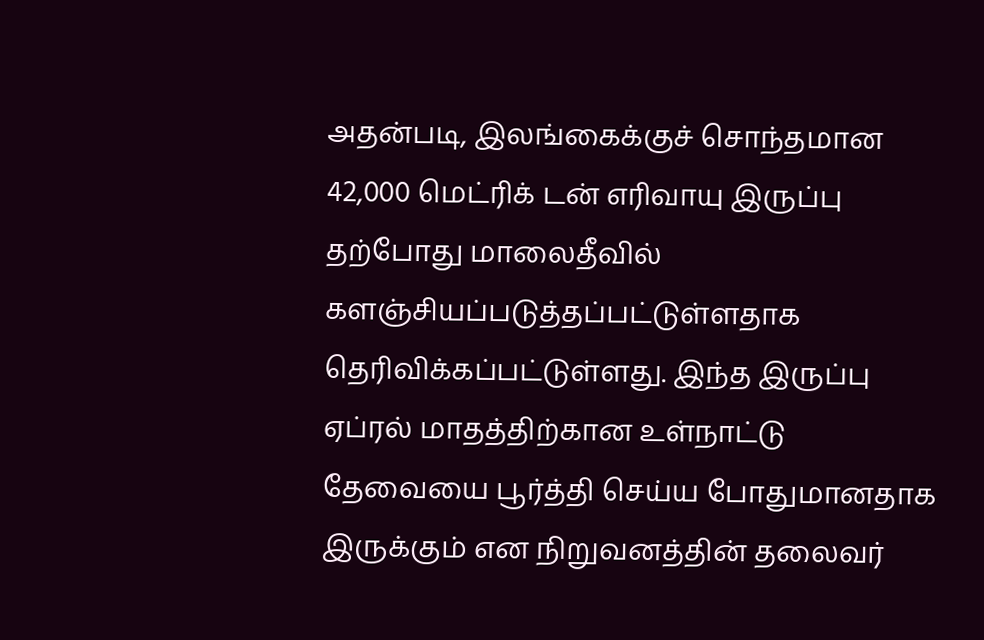அதன்படி, இலங்கைக்குச் சொந்தமான 42,000 மெட்ரிக் டன் எரிவாயு இருப்பு தற்போது மாலைதீவில் களஞ்சியப்படுத்தப்பட்டுள்ளதாக தெரிவிக்கப்பட்டுள்ளது. இந்த இருப்பு ஏப்ரல் மாதத்திற்கான உள்நாட்டு தேவையை பூர்த்தி செய்ய போதுமானதாக இருக்கும் என நிறுவனத்தின் தலைவர்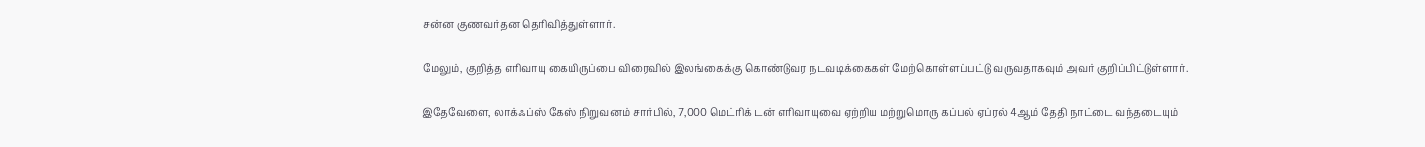சன்ன குணவர்தன தெரிவித்துள்ளார்.

மேலும், குறித்த எரிவாயு கையிருப்பை விரைவில் இலங்கைக்கு கொண்டுவர நடவடிக்கைகள் மேற்கொள்ளப்பட்டு வருவதாகவும் அவர் குறிப்பிட்டுள்ளார்.

இதேவேளை, லாக்ஃப்ஸ் கேஸ் நிறுவனம் சார்பில், 7,000 மெட்ரிக் டன் எரிவாயுவை ஏற்றிய மற்றுமொரு கப்பல் ஏப்ரல் 4ஆம் தேதி நாட்டை வந்தடையும்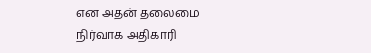என அதன் தலைமை நிர்வாக அதிகாரி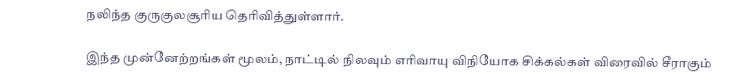நலிந்த குருகுலசூரிய தெரிவித்துள்ளார்.

இந்த முன்னேற்றங்கள் மூலம், நாட்டில் நிலவும் எரிவாயு விநியோக சிக்கல்கள் விரைவில் சீராகும்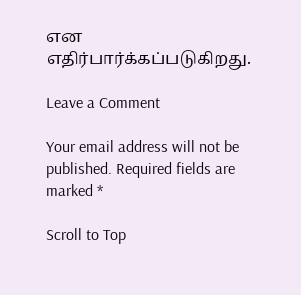என எதிர்பார்க்கப்படுகிறது.

Leave a Comment

Your email address will not be published. Required fields are marked *

Scroll to Top